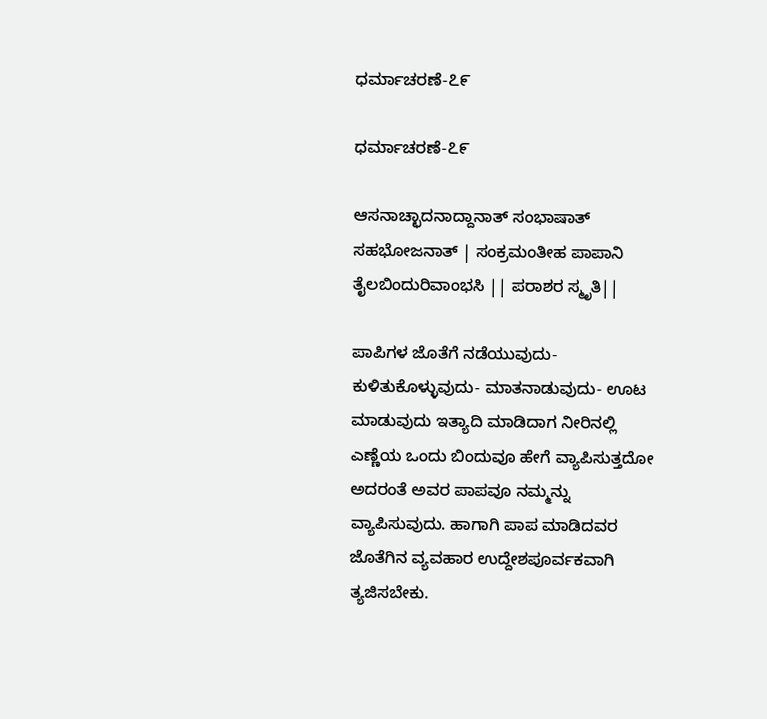ಧರ್ಮಾಚರಣೆ-೭೯

ಧರ್ಮಾಚರಣೆ-೭೯

ಆಸನಾಚ್ಛಾದನಾದ್ದಾನಾತ್ ಸಂಭಾಷಾತ್ ಸಹಭೋಜನಾತ್ | ಸಂಕ್ರಮಂತೀಹ ಪಾಪಾನಿ ತೈಲಬಿಂದುರಿವಾಂಭಸಿ || ಪರಾಶರ ಸ್ಮೃತಿ||

ಪಾಪಿಗಳ ಜೊತೆಗೆ ನಡೆಯುವುದು- ಕುಳಿತುಕೊಳ್ಳುವುದು- ಮಾತನಾಡುವುದು- ಊಟ ಮಾಡುವುದು ಇತ್ಯಾದಿ ಮಾಡಿದಾಗ ನೀರಿನಲ್ಲಿ ಎಣ್ಣೆಯ ಒಂದು ಬಿಂದುವೂ ಹೇಗೆ ವ್ಯಾಪಿಸುತ್ತದೋ ಅದರಂತೆ ಅವರ ಪಾಪವೂ ನಮ್ಮನ್ನು ವ್ಯಾಪಿಸುವುದು. ಹಾಗಾಗಿ ಪಾಪ ಮಾಡಿದವರ ಜೊತೆಗಿನ ವ್ಯವಹಾರ ಉದ್ದೇಶಪೂರ್ವಕವಾಗಿ ತ್ಯಜಿಸಬೇಕು.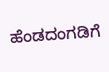ಹೆಂಡದಂಗಡಿಗೆ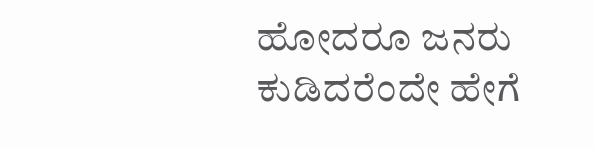ಹೋದರೂ ಜನರು ಕುಡಿದರೆಂದೇ ಹೇಗೆ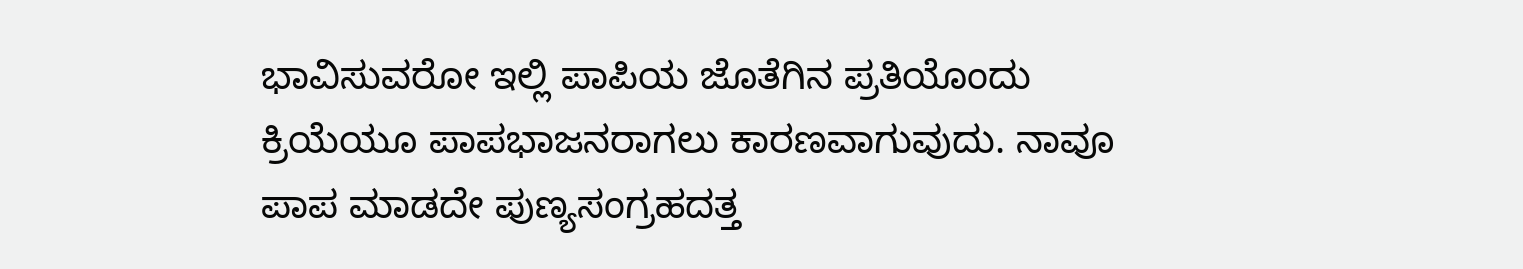ಭಾವಿಸುವರೋ ಇಲ್ಲಿ ಪಾಪಿಯ ಜೊತೆಗಿನ ಪ್ರತಿಯೊಂದು ಕ್ರಿಯೆಯೂ ಪಾಪಭಾಜನರಾಗಲು ಕಾರಣವಾಗುವುದು. ನಾವೂ ಪಾಪ ಮಾಡದೇ ಪುಣ್ಯಸಂಗ್ರಹದತ್ತ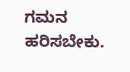ಗಮನ ಹರಿಸಬೇಕು.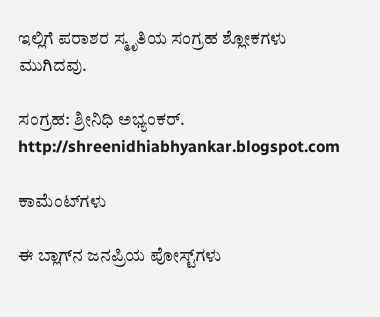ಇಲ್ಲಿಗೆ ಪರಾಶರ ಸ್ಮೃತಿಯ ಸಂಗ್ರಹ ಶ್ಲೋಕಗಳು ಮುಗಿದವು.

ಸಂಗ್ರಹ: ಶ್ರೀನಿಧಿ ಅಭ್ಯಂಕರ್.
http://shreenidhiabhyankar.blogspot.com

ಕಾಮೆಂಟ್‌ಗಳು

ಈ ಬ್ಲಾಗ್‌ನ ಜನಪ್ರಿಯ ಪೋಸ್ಟ್‌ಗಳು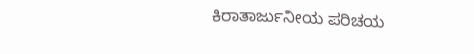ಕಿರಾತಾರ್ಜುನೀಯ ಪರಿಚಯ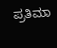ಪ್ರತಿಮಾ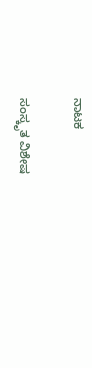ನಾಟಕ

ಸಂಸ್ಕೃತ ವಿಶೇಷ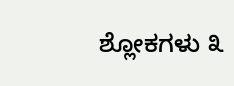ಶ್ಲೋಕಗಳು ೩